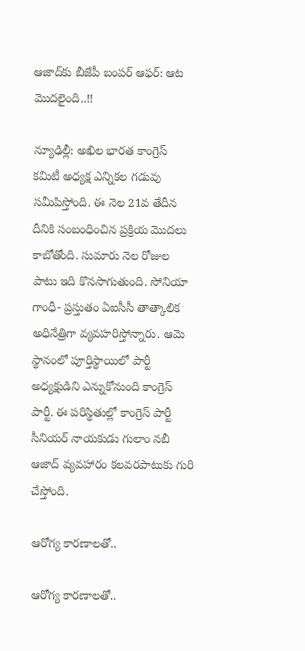ఆజాద్‌కు బీజేపీ బంపర్ ఆఫర్: ఆట మొదలైంది..!!

న్యూఢిల్లీ: అఖిల భారత కాంగ్రెస్ కమిటీ అధ్యక్ష ఎన్నికల గడువు సమీపిస్తోంది. ఈ నెల 21వ తేదీన దీనికి సంబంధించిన ప్రక్రియ మొదలు కాబోతోంది. సుమారు నెల రోజుల పాటు ఇది కొనసాగుతుంది. సోనియా గాంధీ- ప్రస్తుతం ఏఐసీసీ తాత్కాలిక అధినేత్రిగా వ్యవహరిస్తోన్నారు. ఆమె స్థానంలో పూర్తిస్థాయిలో పార్టీ అధ్యక్షుడిని ఎన్నుకోనుంది కాంగ్రెస్ పార్టీ. ఈ పరిస్థితుల్లో కాంగ్రెస్ పార్టీ సీనియర్ నాయకుడు గులాం నబీ ఆజాద్ వ్యవహారం కలవరపాటుకు గురి చేస్తోంది.

ఆరోగ్య కారణాలతో..

ఆరోగ్య కారణాలతో..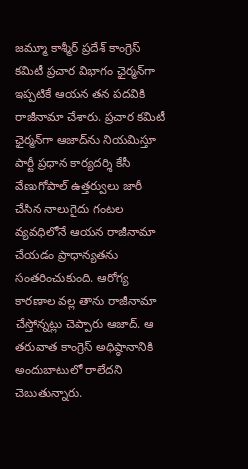జమ్మూ కాశ్మీర్ ప్రదేశ్ కాంగ్రెస్ కమిటీ ప్రచార విభాగం ఛైర్మన్‌గా ఇప్పటికే ఆయన తన పదవికి రాజీనామా చేశారు. ప్రచార కమిటీ ఛైర్మన్‌గా ఆజాద్‌ను నియమిస్తూ పార్టీ ప్రధాన కార్యదర్శి కేసీ వేణుగోపాల్ ఉత్తర్వులు జారీ చేసిన నాలుగైదు గంటల వ్యవధిలోనే ఆయన రాజీనామా చేయడం ప్రాధాన్యతను సంతరించుకుంది. ఆరోగ్య కారణాల వల్ల తాను రాజీనామా చేస్తోన్నట్లు చెప్పారు ఆజాద్. ఆ తరువాత కాంగ్రెస్ అధిష్ఠానానికి అందుబాటులో రాలేదని చెబుతున్నారు.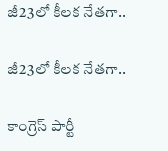జీ23లో కీలక నేతగా..

జీ23లో కీలక నేతగా..

కాంగ్రెస్ పార్టీ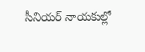సీనియర్ నాయకుల్లో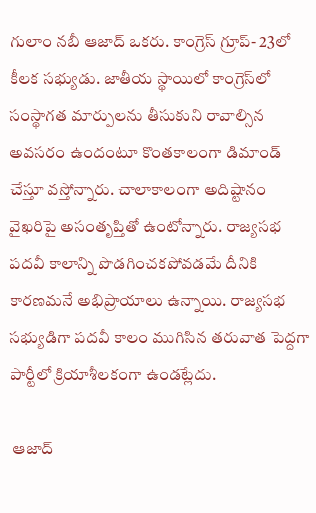గులాం నబీ ఆజాద్ ఒకరు. కాంగ్రెస్ గ్రూప్- 23లో కీలక సభ్యుడు. జాతీయ స్థాయిలో కాంగ్రెస్‌లో సంస్థాగత మార్పులను తీసుకుని రావాల్సిన అవసరం ఉందంటూ కొంతకాలంగా డిమాండ్ చేస్తూ వస్తోన్నారు. చాలాకాలంగా అదిష్టానం వైఖరిపై అసంతృప్తితో ఉంటోన్నారు. రాజ్యసభ పదవీ కాలాన్ని పొడగించకపోవడమే దీనికి కారణమనే అభిప్రాయాలు ఉన్నాయి. రాజ్యసభ సభ్యుడిగా పదవీ కాలం ముగిసిన తరువాత పెద్దగా పార్టీలో క్రియాశీలకంగా ఉండట్లేదు.

 ఆజాద్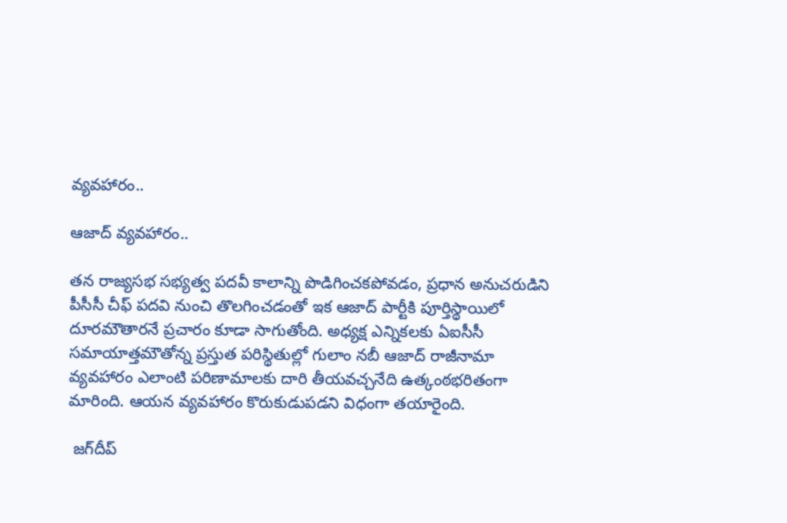వ్యవహారం..

ఆజాద్ వ్యవహారం..

తన రాజ్యసభ సభ్యత్వ పదవీ కాలాన్ని పొడిగించకపోవడం, ప్రధాన అనుచరుడిని పీసీసీ చీఫ్ పదవి నుంచి తొలగించడంతో ఇక ఆజాద్ పార్టీకి పూర్తిస్థాయిలో దూరమౌతారనే ప్రచారం కూడా సాగుతోంది. అధ్యక్ష ఎన్నికలకు ఏఐసీసీ సమాయాత్తమౌతోన్న ప్రస్తుత పరిస్థితుల్లో గులాం నబీ ఆజాద్ రాజీనామా వ్యవహారం ఎలాంటి పరిణామాలకు దారి తీయవచ్చనేది ఉత్కంఠభరితంగా మారింది. ఆయన వ్యవహారం కొరుకుడుపడని విధంగా తయారైంది.

 జగ్‌దీప్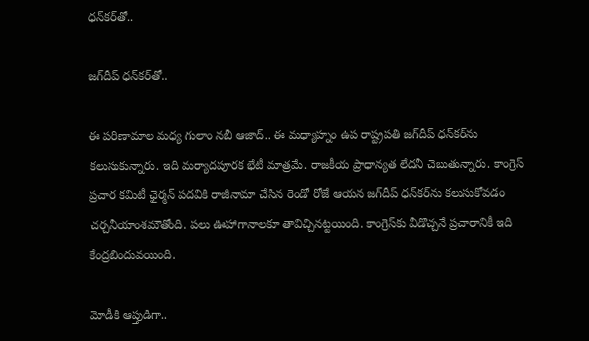ధన్‌కర్‌తో..

జగ్‌దీప్ ధన్‌కర్‌తో..

ఈ పరిణామాల మధ్య గులాం నబీ ఆజాద్.. ఈ మధ్యాహ్నం ఉప రాష్ట్రపతి జగ్‌దీప్ ధన్‌కర్‌ను కలుసుకున్నారు. ఇది మర్యాదపూరక భేటీ మాత్రమే. రాజకీయ ప్రాధాన్యత లేదనీ చెబుతున్నారు. కాంగ్రెస్ ప్రచార కమిటీ ఛైర్మన్‌ పదవికి రాజీనామా చేసిన రెండో రోజే ఆయన జగ్‌దీప్ ధన్‌కర్‌ను కలుసుకోవడం చర్చనీయాంశమౌతోంది. పలు ఊహాగానాలకూ తావిచ్చినట్టయింది. కాంగ్రెస్‌కు వీడొచ్చనే ప్రచారానికీ ఇది కేంద్రబిందువయింది.

మోడీకి ఆప్తుడిగా..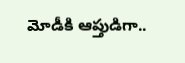మోడీకి ఆప్తుడిగా..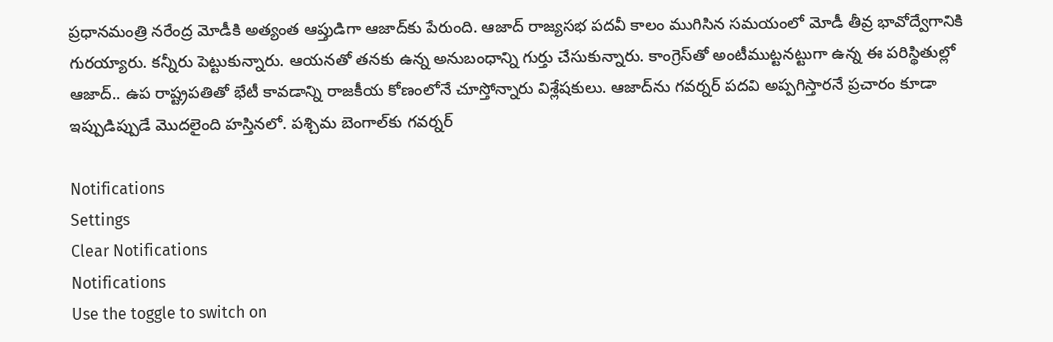ప్రధానమంత్రి నరేంద్ర మోడీకి అత్యంత ఆప్తుడిగా ఆజాద్‌కు పేరుంది. ఆజాద్ రాజ్యసభ పదవీ కాలం ముగిసిన సమయంలో మోడీ తీవ్ర భావోద్వేగానికి గురయ్యారు. కన్నీరు పెట్టుకున్నారు. ఆయనతో తనకు ఉన్న అనుబంధాన్ని గుర్తు చేసుకున్నారు. కాంగ్రెస్‌తో అంటీముట్టనట్టుగా ఉన్న ఈ పరిస్థితుల్లో ఆజాద్.. ఉప రాష్ట్రపతితో భేటీ కావడాన్ని రాజకీయ కోణంలోనే చూస్తోన్నారు విశ్లేషకులు. ఆజాద్‌ను గవర్నర్‌ పదవి అప్పగిస్తారనే ప్రచారం కూడా ఇప్పుడిప్పుడే మొదలైంది హస్తినలో. పశ్చిమ బెంగాల్‌కు గవర్నర్

Notifications
Settings
Clear Notifications
Notifications
Use the toggle to switch on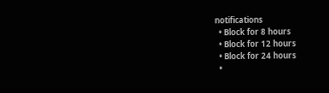notifications
  • Block for 8 hours
  • Block for 12 hours
  • Block for 24 hours
  •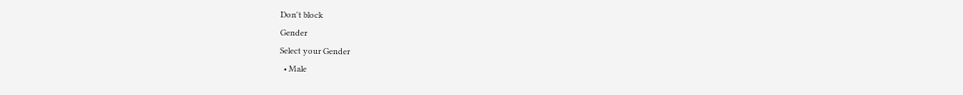Don't block
Gender
Select your Gender
  • Male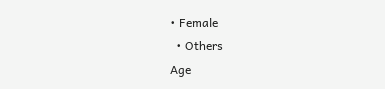• Female
  • Others
Age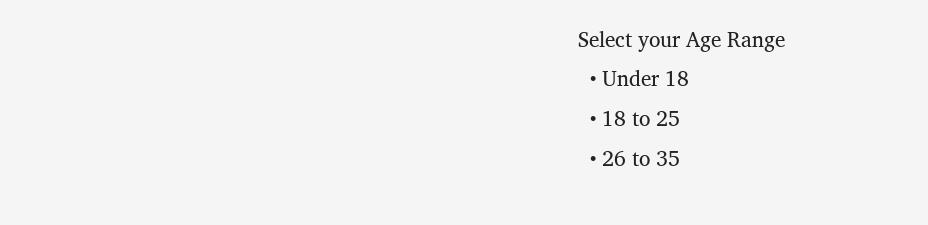Select your Age Range
  • Under 18
  • 18 to 25
  • 26 to 35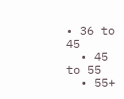• 36 to 45
  • 45 to 55
  • 55+